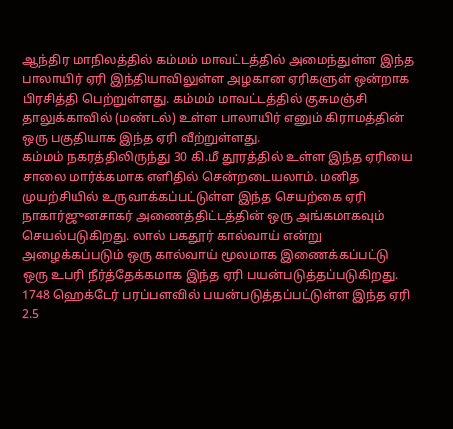ஆந்திர மாநிலத்தில் கம்மம் மாவட்டத்தில் அமைந்துள்ள இந்த பாலாயிர் ஏரி இந்தியாவிலுள்ள அழகான ஏரிகளுள் ஒன்றாக பிரசித்தி பெற்றுள்ளது. கம்மம் மாவட்டத்தில் குசுமஞ்சி தாலுக்காவில் (மண்டல்) உள்ள பாலாயிர் எனும் கிராமத்தின் ஒரு பகுதியாக இந்த ஏரி வீற்றுள்ளது.
கம்மம் நகரத்திலிருந்து 30 கி.மீ தூரத்தில் உள்ள இந்த ஏரியை சாலை மார்க்கமாக எளிதில் சென்றடையலாம். மனித முயற்சியில் உருவாக்கப்பட்டுள்ள இந்த செயற்கை ஏரி நாகார்ஜுனசாகர் அணைத்திட்டத்தின் ஒரு அங்கமாகவும் செயல்படுகிறது. லால் பகதூர் கால்வாய் என்று அழைக்கப்படும் ஒரு கால்வாய் மூலமாக இணைக்கப்பட்டு ஒரு உபரி நீர்த்தேக்கமாக இந்த ஏரி பயன்படுத்தப்படுகிறது.
1748 ஹெக்டேர் பரப்பளவில் பயன்படுத்தப்பட்டுள்ள இந்த ஏரி 2.5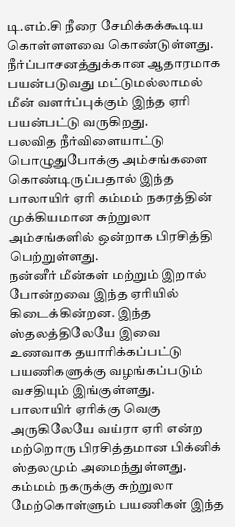டி.எம்.சி நீரை சேமிக்கக்கூடிய கொள்ளளவை கொண்டுள்ளது. நீர்ப்பாசனத்துக்கான ஆதாரமாக பயன்படுவது மட்டுமல்லாமல் மீன் வளர்ப்புக்கும் இந்த ஏரி பயன்பட்டு வருகிறது.
பலவித நீர்விளையாட்டு பொழுதுபோக்கு அம்சங்களை கொண்டிருப்பதால் இந்த பாலாயிர் ஏரி கம்மம் நகரத்தின் முக்கியமான சுற்றுலா அம்சங்களில் ஒன்றாக பிரசித்தி பெற்றுள்ளது.
நன்னீர் மீன்கள் மற்றும் இறால் போன்றவை இந்த ஏரியில் கிடைக்கின்றன. இந்த ஸ்தலத்திலேயே இவை உணவாக தயாரிக்கப்பட்டு பயணிகளுக்கு வழங்கப்படும் வசதியும் இங்குள்ளது.
பாலாயிர் ஏரிக்கு வெகு அருகிலேயே வய்ரா ஏரி என்ற மற்றொரு பிரசித்தமான பிக்னிக் ஸ்தலமும் அமைந்துள்ளது. கம்மம் நகருக்கு சுற்றுலா மேற்கொள்ளும் பயணிகள் இந்த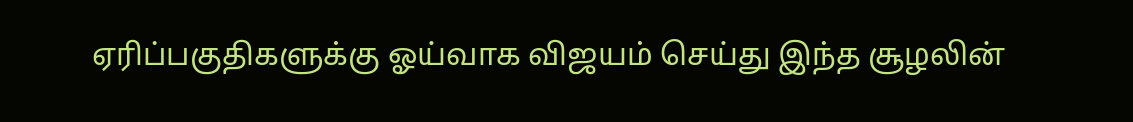ஏரிப்பகுதிகளுக்கு ஓய்வாக விஜயம் செய்து இந்த சூழலின்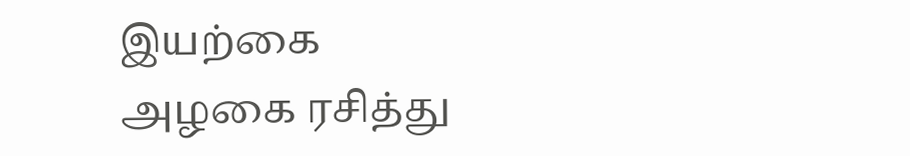இயற்கை அழகை ரசித்து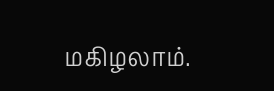மகிழலாம்.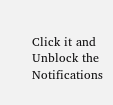Click it and Unblock the Notifications